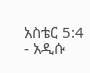አስቴር 5:4 - አዲሱ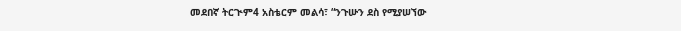መደበኛ ትርጒም4 አስቴርም መልሳ፣ “ንጉሡን ደስ የሚያሠኘው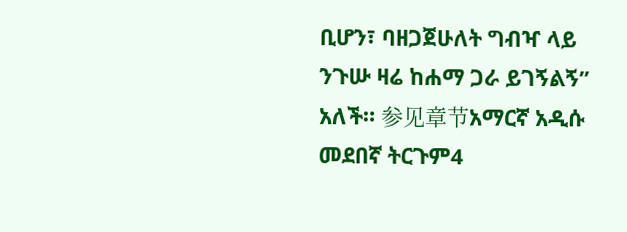ቢሆን፣ ባዘጋጀሁለት ግብዣ ላይ ንጉሡ ዛሬ ከሐማ ጋራ ይገኝልኝ” አለች። 参见章节አማርኛ አዲሱ መደበኛ ትርጉም4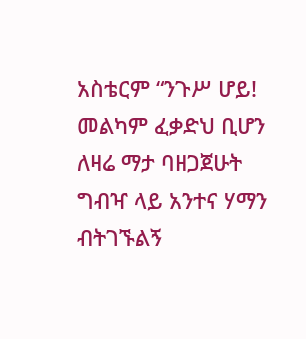አስቴርም “ንጉሥ ሆይ! መልካም ፈቃድህ ቢሆን ለዛሬ ማታ ባዘጋጀሁት ግብዣ ላይ አንተና ሃማን ብትገኙልኝ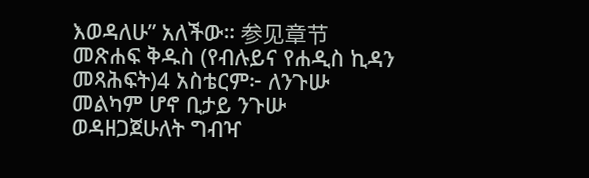እወዳለሁ” አለችው። 参见章节መጽሐፍ ቅዱስ (የብሉይና የሐዲስ ኪዳን መጻሕፍት)4 አስቴርም፦ ለንጉሡ መልካም ሆኖ ቢታይ ንጉሡ ወዳዘጋጀሁለት ግብዣ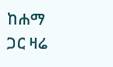ከሐማ ጋር ዛሬ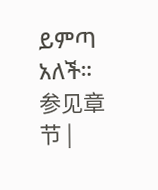ይምጣ አለች። 参见章节 |